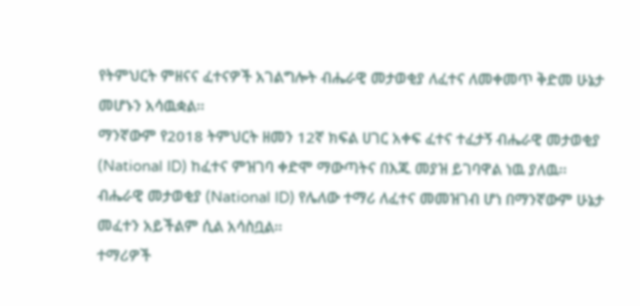የትምህርት ምዘናና ፈተናዎች አገልግሎት ብሔራዊ መታወቂያ ለፈተና ለመቀመጥ ቅድመ ሁኔታ መሆኑን አሳዉቋል፡፡
ማንኛውም የ2018 ትምህርት ዘመን 12ኛ ክፍል ሀገር አቀፍ ፈተና ተፈታኝ ብሔራዊ መታወቂያ (National ID) ከፈተና ምዝገባ ቀድሞ ማውጣትና በእጁ መያዝ ይገባዋል ነዉ ያለዉ፡፡
ብሔራዊ መታወቂያ (National ID) የሌለው ተማሪ ለፈተና መመዝገብ ሆነ በማንኛውም ሁኔታ መፈተን አይችልም ሲል አሳስቧል፡፡
ተማሪዎች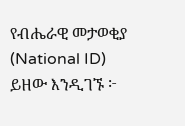የብሔራዊ መታወቂያ (National ID) ይዘው እንዲገኙ ፦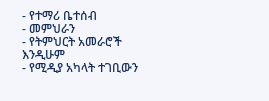- የተማሪ ቤተሰብ
- መምህራን
- የትምህርት አመራሮች እንዲሁም
- የሚዲያ አካላት ተገቢውን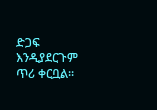ድጋፍ እንዲያደርጉም ጥሪ ቀርቧል።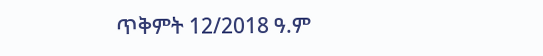ጥቅምት 12/2018 ዓ.ም